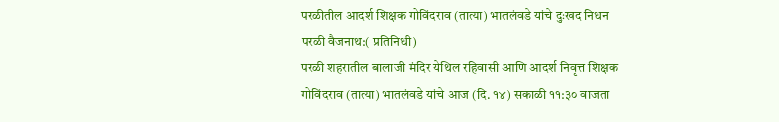परळीतील आदर्श शिक्षक गोविंदराव (तात्या) भातलंवडे यांचे दुःखद निधन
परळी वैजनाथ:( प्रतिनिधी)
परळी शहरातील बालाजी मंदिर येथिल रहिवासी आणि आदर्श निवृत्त शिक्षक गोविंदराव (तात्या) भातलंवडे यांचे आज (दि. १४) सकाळी ११:३० वाजता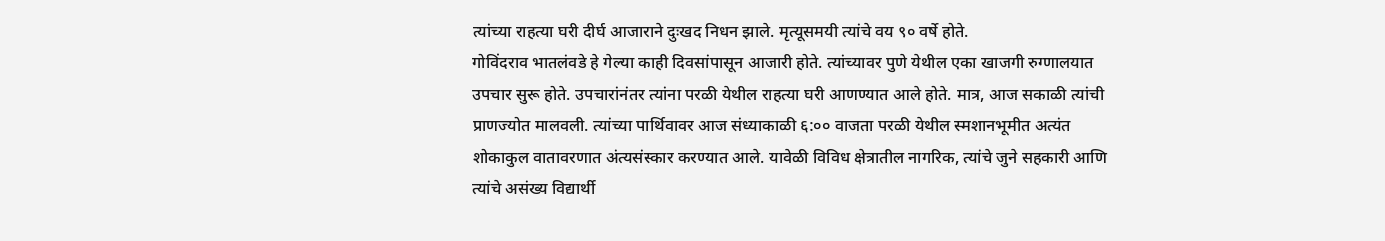त्यांच्या राहत्या घरी दीर्घ आजाराने दुःखद निधन झाले. मृत्यूसमयी त्यांचे वय ९० वर्षे होते.
गोविंदराव भातलंवडे हे गेल्या काही दिवसांपासून आजारी होते. त्यांच्यावर पुणे येथील एका खाजगी रुग्णालयात उपचार सुरू होते. उपचारांनंतर त्यांना परळी येथील राहत्या घरी आणण्यात आले होते. मात्र, आज सकाळी त्यांची प्राणज्योत मालवली. त्यांच्या पार्थिवावर आज संध्याकाळी ६:०० वाजता परळी येथील स्मशानभूमीत अत्यंत शोकाकुल वातावरणात अंत्यसंस्कार करण्यात आले. यावेळी विविध क्षेत्रातील नागरिक, त्यांचे जुने सहकारी आणि त्यांचे असंख्य विद्यार्थी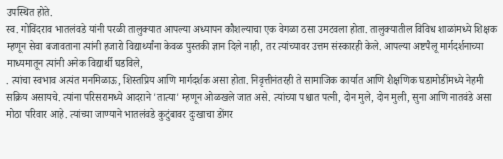उपस्थित होते.
स्व. गोविंदराव भातलंवडे यांनी परळी तालुक्यात आपल्या अध्यापन कौशल्याचा एक वेगळा ठसा उमटवला होता. तालुक्यातील विविध शाळांमध्ये शिक्षक म्हणून सेवा बजावताना त्यांनी हजारो विद्यार्थ्यांना केवळ पुस्तकी ज्ञान दिले नाही, तर त्यांच्यावर उत्तम संस्कारही केले. आपल्या अष्टपैलू मार्गदर्शनाच्या माध्यमातून त्यांनी अनेक विद्यार्थी घडविले,
. त्यांचा स्वभाव अत्यंत मनमिळाऊ, शिस्तप्रिय आणि मार्गदर्शक असा होता. निवृत्तीनंतरही ते सामाजिक कार्यात आणि शैक्षणिक घडामोडींमध्ये नेहमी सक्रिय असायचे. त्यांना परिसरामध्ये आदराने 'तात्या' म्हणून ओळखले जात असे. त्यांच्या पश्चात पत्नी, दोन मुले, दोन मुली, सुना आणि नातवंडे असा मोठा परिवार आहे. त्यांच्या जाण्याने भातलंवडे कुटुंबावर दुःखाचा डोंगर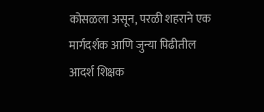कोसळला असून, परळी शहराने एक मार्गदर्शक आणि जुन्या पिढीतील आदर्श शिक्षक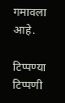गमावला आहे.

टिप्पण्या
टिप्पणी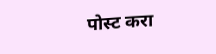पोस्ट करा